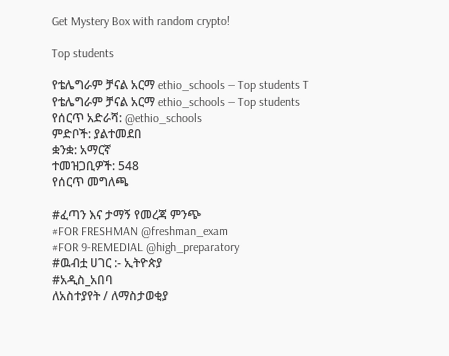Get Mystery Box with random crypto!

Top students

የቴሌግራም ቻናል አርማ ethio_schools — Top students T
የቴሌግራም ቻናል አርማ ethio_schools — Top students
የሰርጥ አድራሻ: @ethio_schools
ምድቦች: ያልተመደበ
ቋንቋ: አማርኛ
ተመዝጋቢዎች: 548
የሰርጥ መግለጫ

#ፈጣን እና ታማኝ የመረጃ ምንጭ
#FOR FRESHMAN @freshman_exam
#FOR 9-REMEDIAL @high_preparatory
#ዉብቷ ሀገር :- ኢትዮጵያ
#አዲስ_አበባ
ለአስተያየት / ለማስታወቂያ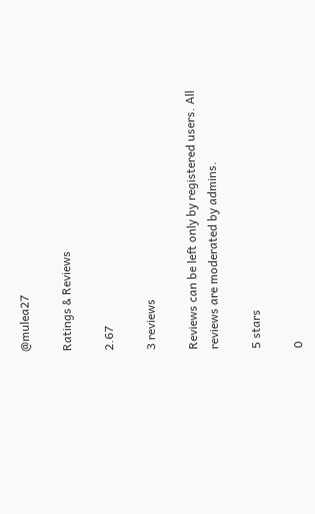@mulea27

Ratings & Reviews

2.67

3 reviews

Reviews can be left only by registered users. All reviews are moderated by admins.

5 stars

0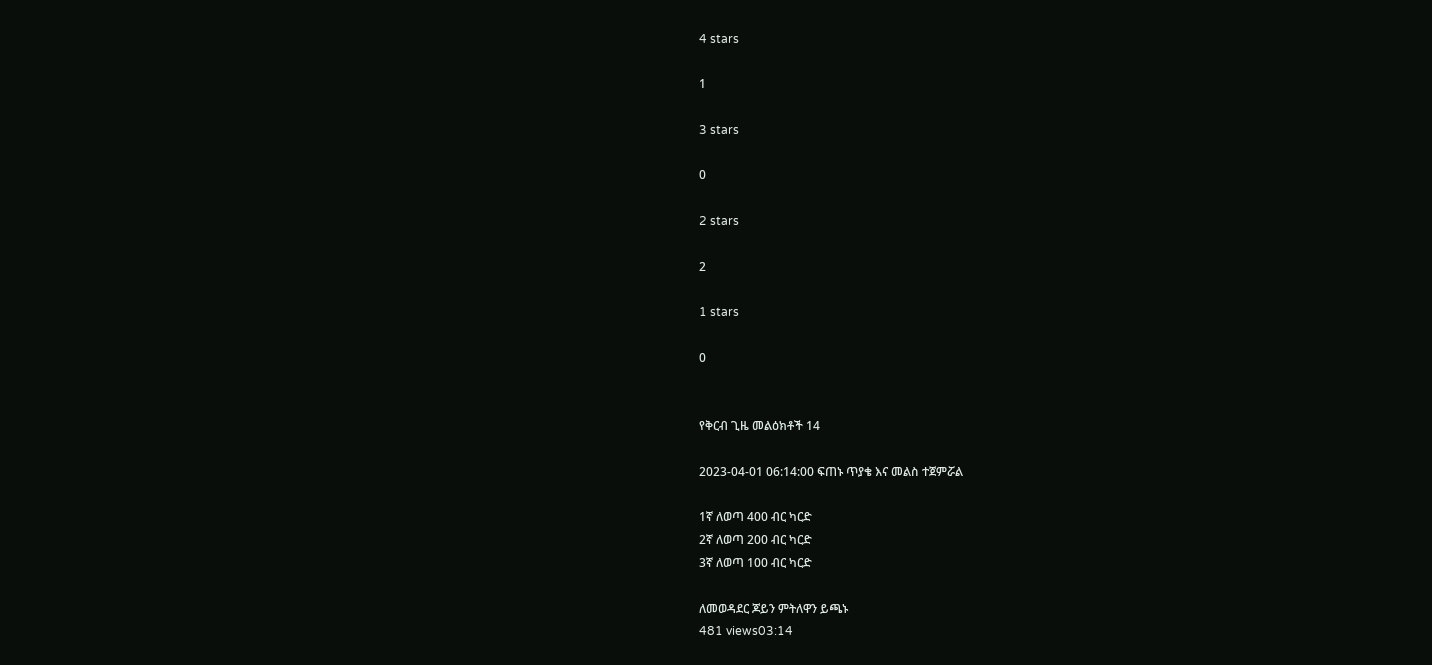4 stars

1

3 stars

0

2 stars

2

1 stars

0


የቅርብ ጊዜ መልዕክቶች 14

2023-04-01 06:14:00 ፍጠኑ ጥያቄ እና መልስ ተጀምሯል

1ኛ ለወጣ 400 ብር ካርድ
2ኛ ለወጣ 200 ብር ካርድ
3ኛ ለወጣ 100 ብር ካርድ

ለመወዳደር ጆይን ምትለዋን ይጫኑ
481 views03:14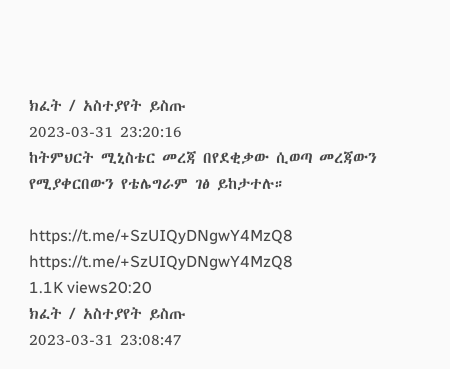ክፈት / አስተያየት ይስጡ
2023-03-31 23:20:16
ከትምህርት ሚኒስቴር መረጃ በየደቂቃው ሲወጣ መረጃውን የሚያቀርበውን የቴሌግራም ገፅ ይከታተሉ።

https://t.me/+SzUIQyDNgwY4MzQ8
https://t.me/+SzUIQyDNgwY4MzQ8
1.1K views20:20
ክፈት / አስተያየት ይስጡ
2023-03-31 23:08:47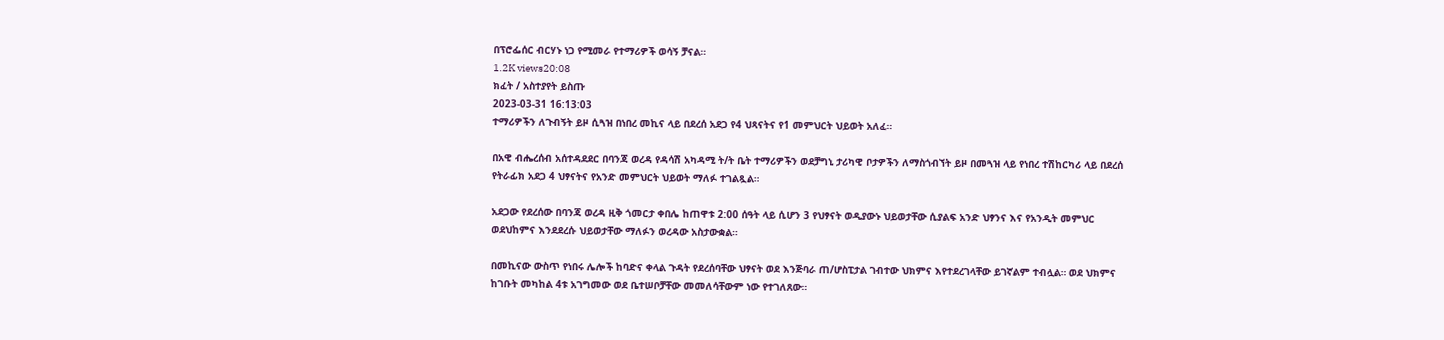በፕሮፌሰር ብርሃኑ ነጋ የሚመራ የተማሪዎች ወሳኝ ቻናል።
1.2K views20:08
ክፈት / አስተያየት ይስጡ
2023-03-31 16:13:03
ተማሪዎችን ለጉብኝት ይዞ ሲጓዝ በነበረ መኪና ላይ በደረሰ አደጋ የ4 ህጻናትና የ1 መምህርት ህይወት አለፈ።

በአዊ ብሔረሰብ አሰተዳደደር በባንጃ ወረዳ የዳሳሽ አካዳሚ ት/ት ቤት ተማሪዎችን ወደቻግኒ ታሪካዊ ቦታዎችን ለማስጎብኘት ይዞ በመጓዝ ላይ የነበረ ተሽከርካሪ ላይ በደረሰ የትራፊክ አደጋ 4 ህፃናትና የአንድ መምህርት ህይወት ማለፉ ተገልጿል።

አደጋው የደረሰው በባንጃ ወረዳ ዚቅ ጎመርታ ቀበሌ ከጠዋቱ 2:00 ሰዓት ላይ ሲሆን 3 የህፃናት ወዲያውኑ ህይወታቸው ሲያልፍ አንድ ህፃንና እና የአንዲት መምህር ወደህከምና እንደደረሱ ህይወታቸው ማለፉን ወረዳው አስታውቋል።

በመኪናው ውስጥ የነበሩ ሌሎች ከባድና ቀላል ጉዳት የደረሰባቸው ህፃናት ወደ እንጅባራ ጠ/ሆስፒታል ገብተው ህክምና እየተደረገላቸው ይገኛልም ተብሏል። ወደ ህክምና ከገቡት መካከል 4ቱ አገግመው ወደ ቤተሠቦቻቸው መመለሳቸውም ነው የተገለጸው።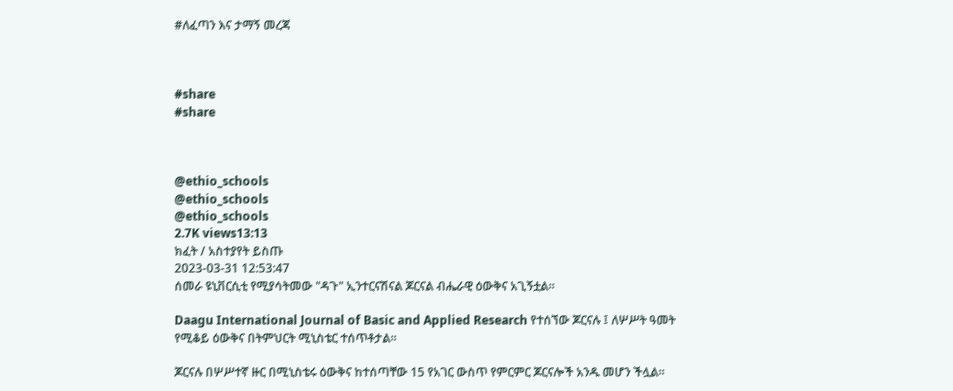#ለፈጣን እና ታማኝ መረጃ



#share
#share



@ethio_schools
@ethio_schools
@ethio_schools
2.7K views13:13
ክፈት / አስተያየት ይስጡ
2023-03-31 12:53:47
ሰመራ ዩኒቨርሲቲ የሚያሳትመው "ዳጉ" ኢንተርናሽናል ጆርናል ብሔራዊ ዕውቅና አጊኝቷል።

Daagu International Journal of Basic and Applied Research የተሰኘው ጆርናሉ ፤ ለሦሥት ዓመት የሚቆይ ዕውቅና በትምህርት ሚኒስቴር ተሰጥቶታል።

ጆርናሉ በሦሥተኛ ዙር በሚኒስቴሩ ዕውቅና ከተሰጣቸው 15 የአገር ውስጥ የምርምር ጆርናሎች አንዱ መሆን ችሏል።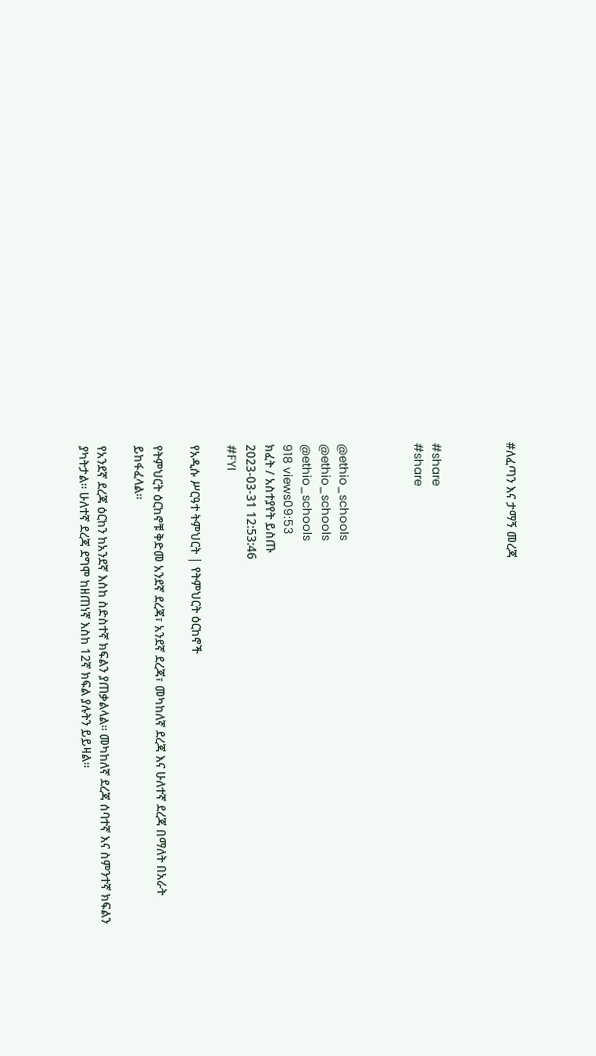#ለፈጣን እና ታማኝ መረጃ



#share
#share



@ethio_schools
@ethio_schools
@ethio_schools
918 views09:53
ክፈት / አስተያየት ይስጡ
2023-03-31 12:53:46
#FYI

የአዲሱ ሥርዓተ ትምህርት | የትምህርት ዕርከኖች

የትምህርት ዕርከኖቹ ቅድመ አንደኛ ደረጃ፣ አንደኛ ደረጃ፣ መካከለኛ ደረጃ እና ሁለተኛ ደረጃ በማለት በአራት ይከፋፈላል።

የአንደኛ ደረጃ ዕርከን ከአንደኛ እስከ ስድስተኛ ክፍልን ያጠቃልላል። መካከለኛ ደረጃ ሰባተኛ እና ስምንተኛ ክፍልን ያካትታል። ሁለተኛ ደረጃ ደግሞ ከዘጠነኛ እስከ 12ኛ ክፍል ያሉትን ይይዛል።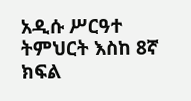አዲሱ ሥርዓተ ትምህርት እስከ 8ኛ ክፍል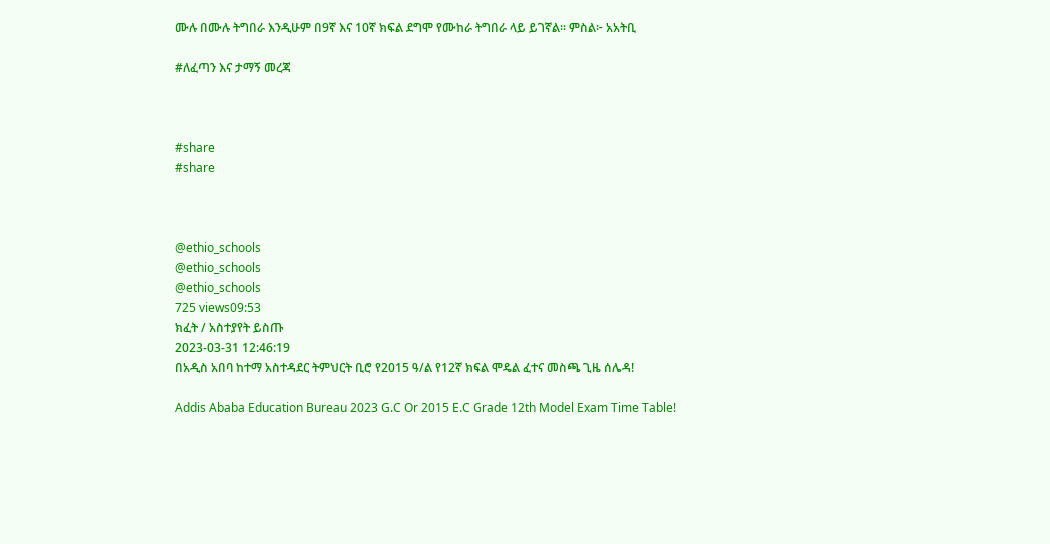ሙሉ በሙሉ ትግበራ እንዲሁም በ9ኛ እና 10ኛ ክፍል ደግሞ የሙከራ ትግበራ ላይ ይገኛል። ምስል፦ አአትቢ

#ለፈጣን እና ታማኝ መረጃ



#share
#share



@ethio_schools
@ethio_schools
@ethio_schools
725 views09:53
ክፈት / አስተያየት ይስጡ
2023-03-31 12:46:19
በአዲስ አበባ ከተማ አስተዳደር ትምህርት ቢሮ የ2015 ዓ/ል የ12ኛ ክፍል ሞዴል ፈተና መስጫ ጊዜ ሰሌዳ!

Addis Ababa Education Bureau 2023 G.C Or 2015 E.C Grade 12th Model Exam Time Table!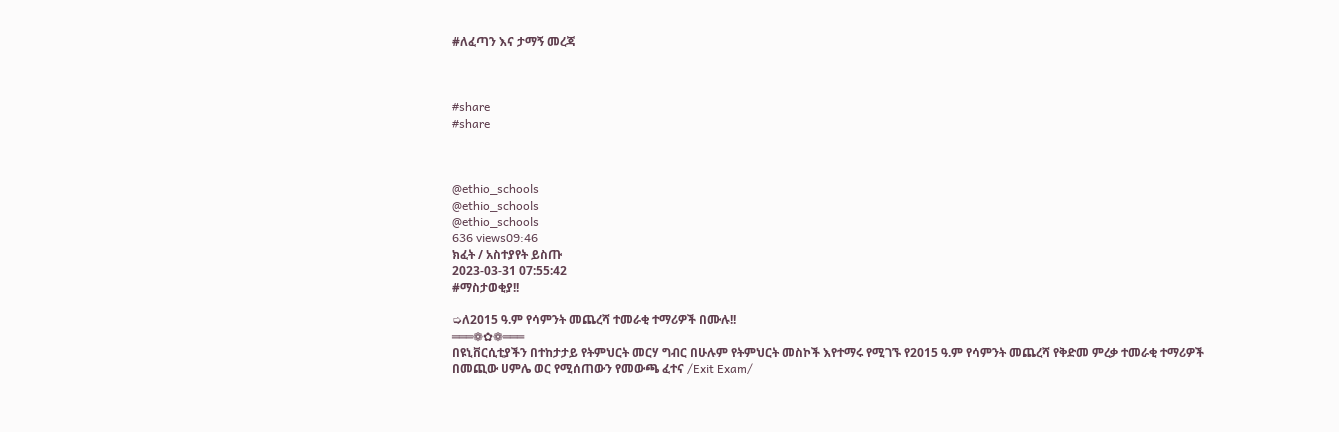#ለፈጣን እና ታማኝ መረጃ



#share
#share



@ethio_schools
@ethio_schools
@ethio_schools
636 views09:46
ክፈት / አስተያየት ይስጡ
2023-03-31 07:55:42
#ማስታወቂያ!!

➭ለ2015 ዓ.ም የሳምንት መጨረሻ ተመራቂ ተማሪዎች በሙሉ!!
═══❁✿❁═══
በዩኒቨርሲቲያችን በተከታታይ የትምህርት መርሃ ግብር በሁሉም የትምህርት መስኮች እየተማሩ የሚገኙ የ2015 ዓ.ም የሳምንት መጨረሻ የቅድመ ምረቃ ተመራቂ ተማሪዎች በመጪው ሀምሌ ወር የሚሰጠውን የመውጫ ፈተና /Exit Exam/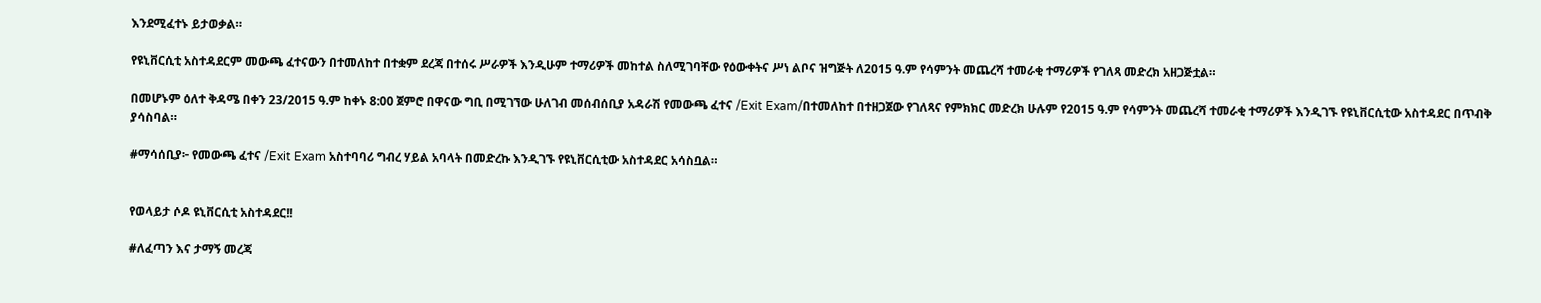እንደሚፈተኑ ይታወቃል።

የዩኒቨርሲቲ አስተዳደርም መውጫ ፈተናውን በተመለከተ በተቋም ደረጃ በተሰሩ ሥራዎች እንዲሁም ተማሪዎች መከተል ስለሚገባቸው የዕውቀትና ሥነ ልቦና ዝግጅት ለ2015 ዓ.ም የሳምንት መጨረሻ ተመራቂ ተማሪዎች የገለጻ መድረክ አዘጋጅቷል።

በመሆኑም ዕለተ ቅዳሜ በቀን 23/2015 ዓ.ም ከቀኑ 8:00 ጀምሮ በዋናው ግቢ በሚገኘው ሁለገብ መሰብሰቢያ አዳራሽ የመውጫ ፈተና /Exit Exam/በተመለከተ በተዘጋጀው የገለጻና የምክክር መድረክ ሁሉም የ2015 ዓ.ም የሳምንት መጨረሻ ተመራቂ ተማሪዎች እንዲገኙ የዩኒቨርሲቲው አስተዳደር በጥብቅ ያሳስባል።

#ማሳሰቢያ፦ የመውጫ ፈተና /Exit Exam አስተባባሪ ግብረ ሃይል አባላት በመድረኩ እንዲገኙ የዩኒቨርሲቲው አስተዳደር አሳስቧል።


የወላይታ ሶዶ ዩኒቨርሲቲ አስተዳደር!!

#ለፈጣን እና ታማኝ መረጃ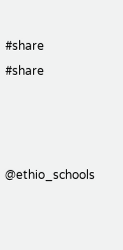#share
#share



@ethio_schools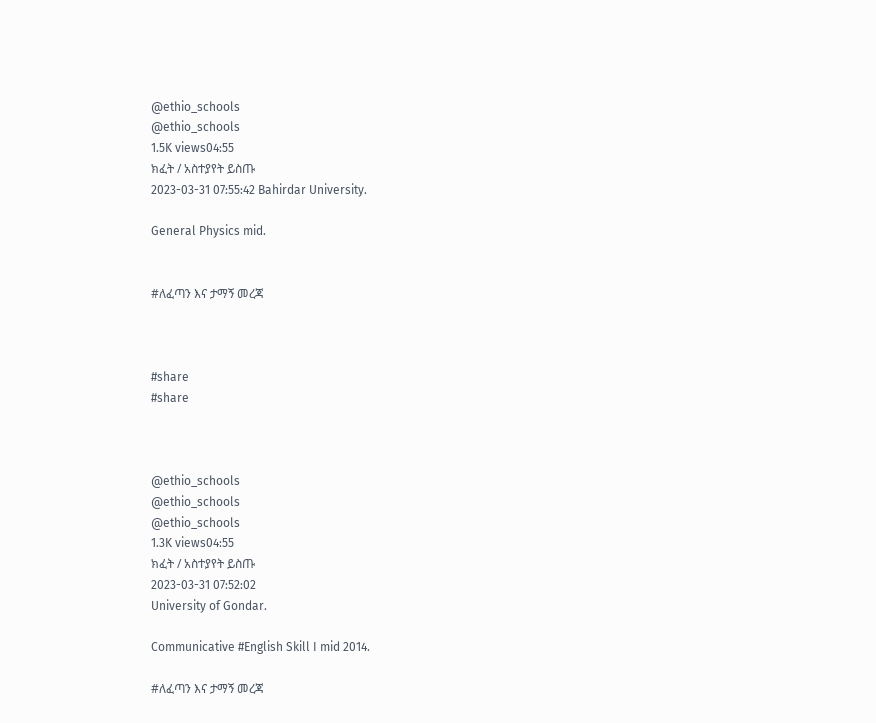@ethio_schools
@ethio_schools
1.5K views04:55
ክፈት / አስተያየት ይስጡ
2023-03-31 07:55:42 Bahirdar University.

General Physics mid.


#ለፈጣን እና ታማኝ መረጃ



#share
#share



@ethio_schools
@ethio_schools
@ethio_schools
1.3K views04:55
ክፈት / አስተያየት ይስጡ
2023-03-31 07:52:02
University of Gondar.

Communicative #English Skill I mid 2014.

#ለፈጣን እና ታማኝ መረጃ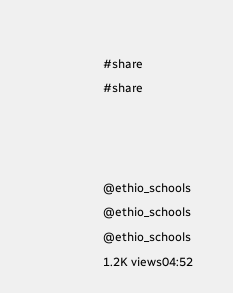#share
#share



@ethio_schools
@ethio_schools
@ethio_schools
1.2K views04:52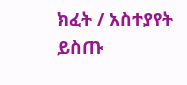ክፈት / አስተያየት ይስጡ